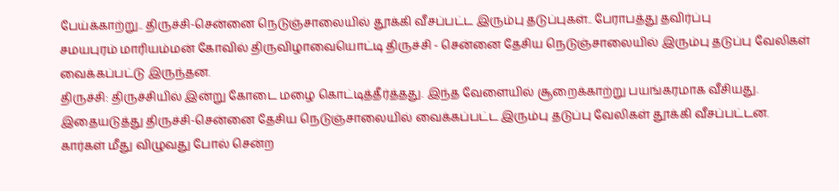பேய்க்காற்று.. திருச்சி-சென்னை நெடுஞ்சாலையில் தூக்கி வீசப்பட்ட இரும்பு தடுப்புகள்.. பேராபத்து தவிர்ப்பு
சமயபுரம் மாரியம்மன் கோவில் திருவிழாவையொட்டி திருச்சி - சென்னை தேசிய நெடுஞ்சாலையில் இரும்பு தடுப்பு வேலிகள் வைக்கப்பட்டு இருந்தன.
திருச்சி: திருச்சியில் இன்று கோடை மழை கொட்டித்தீர்த்தது. இந்த வேளையில் சூறைக்காற்று பயங்கரமாக வீசியது. இதையடுத்து திருச்சி-சென்னை தேசிய நெடுஞ்சாலையில் வைக்கப்பட்ட இரும்பு தடுப்பு வேலிகள் தூக்கி வீசப்பட்டன. கார்கள் மீது விழுவது போல் சென்ற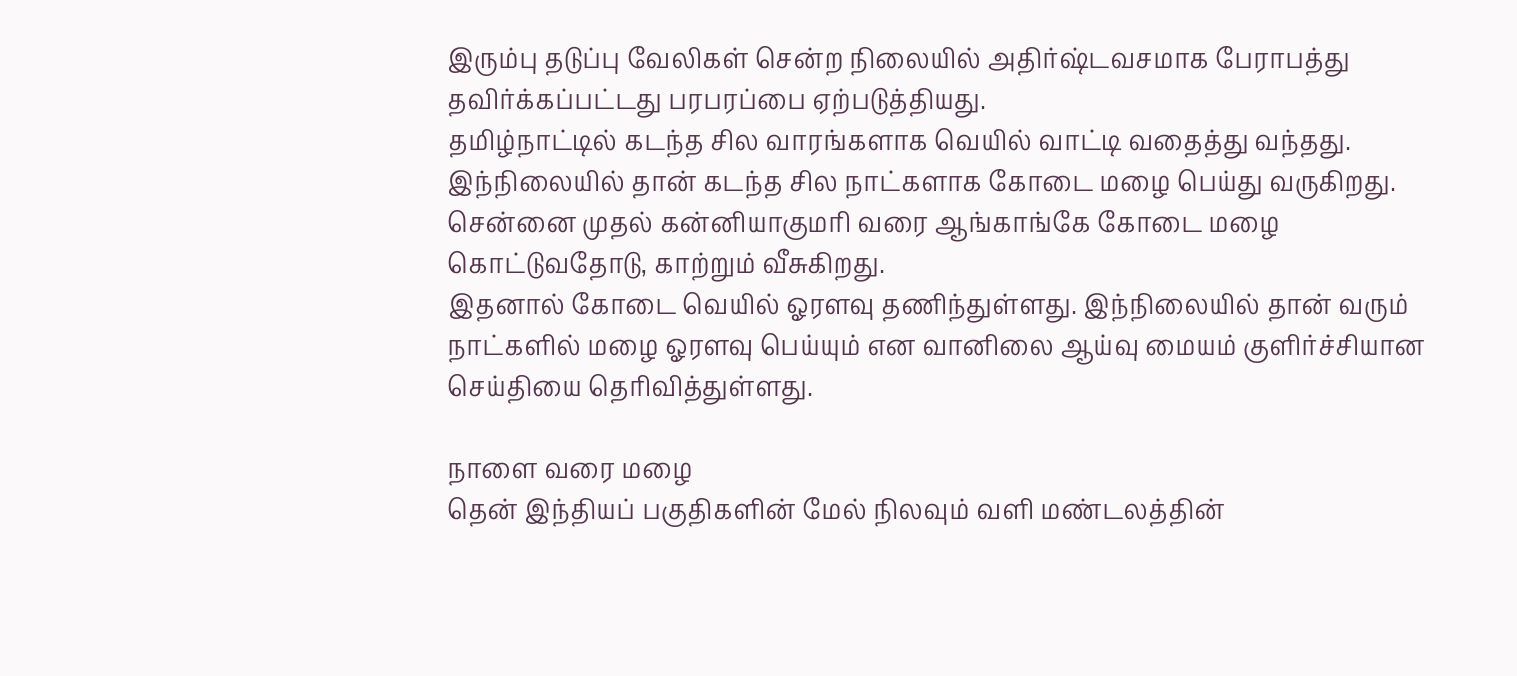இரும்பு தடுப்பு வேலிகள் சென்ற நிலையில் அதிர்ஷ்டவசமாக பேராபத்து தவிர்க்கப்பட்டது பரபரப்பை ஏற்படுத்தியது.
தமிழ்நாட்டில் கடந்த சில வாரங்களாக வெயில் வாட்டி வதைத்து வந்தது. இந்நிலையில் தான் கடந்த சில நாட்களாக கோடை மழை பெய்து வருகிறது. சென்னை முதல் கன்னியாகுமரி வரை ஆங்காங்கே கோடை மழை கொட்டுவதோடு, காற்றும் வீசுகிறது.
இதனால் கோடை வெயில் ஓரளவு தணிந்துள்ளது. இந்நிலையில் தான் வரும் நாட்களில் மழை ஓரளவு பெய்யும் என வானிலை ஆய்வு மையம் குளிர்ச்சியான செய்தியை தெரிவித்துள்ளது.

நாளை வரை மழை
தென் இந்தியப் பகுதிகளின் மேல் நிலவும் வளி மண்டலத்தின்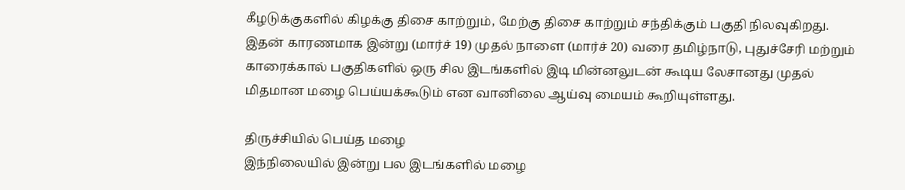கீழடுக்குகளில் கிழக்கு திசை காற்றும், மேற்கு திசை காற்றும் சந்திக்கும் பகுதி நிலவுகிறது. இதன் காரணமாக இன்று (மார்ச் 19) முதல் நாளை (மார்ச் 20) வரை தமிழ்நாடு, புதுச்சேரி மற்றும் காரைக்கால் பகுதிகளில் ஒரு சில இடங்களில் இடி மின்னலுடன் கூடிய லேசானது முதல் மிதமான மழை பெய்யக்கூடும் என வானிலை ஆய்வு மையம் கூறியுள்ளது.

திருச்சியில் பெய்த மழை
இந்நிலையில் இன்று பல இடங்களில் மழை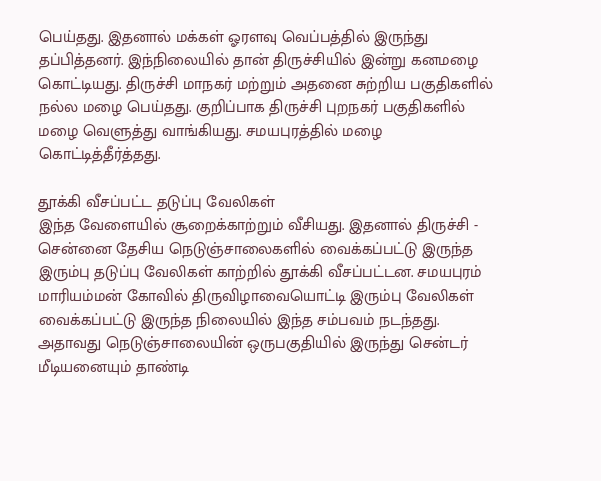பெய்தது. இதனால் மக்கள் ஓரளவு வெப்பத்தில் இருந்து தப்பித்தனர். இந்நிலையில் தான் திருச்சியில் இன்று கனமழை கொட்டியது. திருச்சி மாநகர் மற்றும் அதனை சுற்றிய பகுதிகளில் நல்ல மழை பெய்தது. குறிப்பாக திருச்சி புறநகர் பகுதிகளில் மழை வெளுத்து வாங்கியது. சமயபுரத்தில் மழை கொட்டித்தீர்த்தது.

தூக்கி வீசப்பட்ட தடுப்பு வேலிகள்
இந்த வேளையில் சூறைக்காற்றும் வீசியது. இதனால் திருச்சி - சென்னை தேசிய நெடுஞ்சாலைகளில் வைக்கப்பட்டு இருந்த இரும்பு தடுப்பு வேலிகள் காற்றில் தூக்கி வீசப்பட்டன. சமயபுரம் மாரியம்மன் கோவில் திருவிழாவையொட்டி இரும்பு வேலிகள் வைக்கப்பட்டு இருந்த நிலையில் இந்த சம்பவம் நடந்தது. அதாவது நெடுஞ்சாலையின் ஒருபகுதியில் இருந்து சென்டர் மீடியனையும் தாண்டி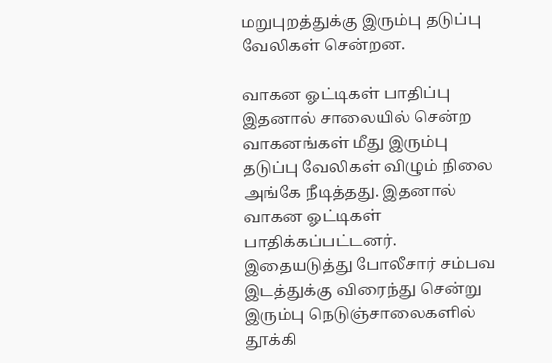மறுபுறத்துக்கு இரும்பு தடுப்பு வேலிகள் சென்றன.

வாகன ஓட்டிகள் பாதிப்பு
இதனால் சாலையில் சென்ற வாகனங்கள் மீது இரும்பு தடுப்பு வேலிகள் விழும் நிலை அங்கே நீடித்தது. இதனால் வாகன ஓட்டிகள் பாதிக்கப்பட்டனர். இதையடுத்து போலீசார் சம்பவ இடத்துக்கு விரைந்து சென்று இரும்பு நெடுஞ்சாலைகளில் தூக்கி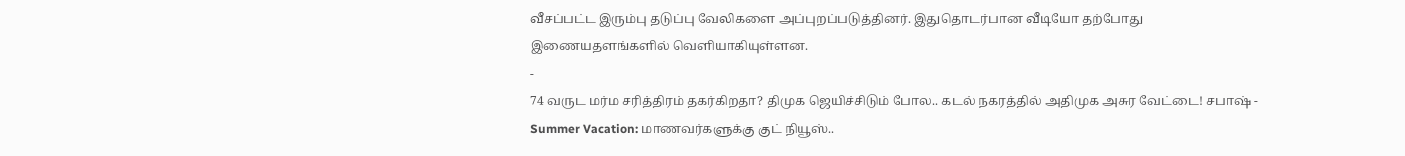வீசப்பட்ட இரும்பு தடுப்பு வேலிகளை அப்புறப்படுத்தினர். இதுதொடர்பான வீடியோ தற்போது இணையதளங்களில் வெளியாகியுள்ளன.
-
74 வருட மர்ம சரித்திரம் தகர்கிறதா? திமுக ஜெயிச்சிடும் போல.. கடல் நகரத்தில் அதிமுக அசுர வேட்டை! சபாஷ் -
Summer Vacation: மாணவர்களுக்கு குட் நியூஸ்..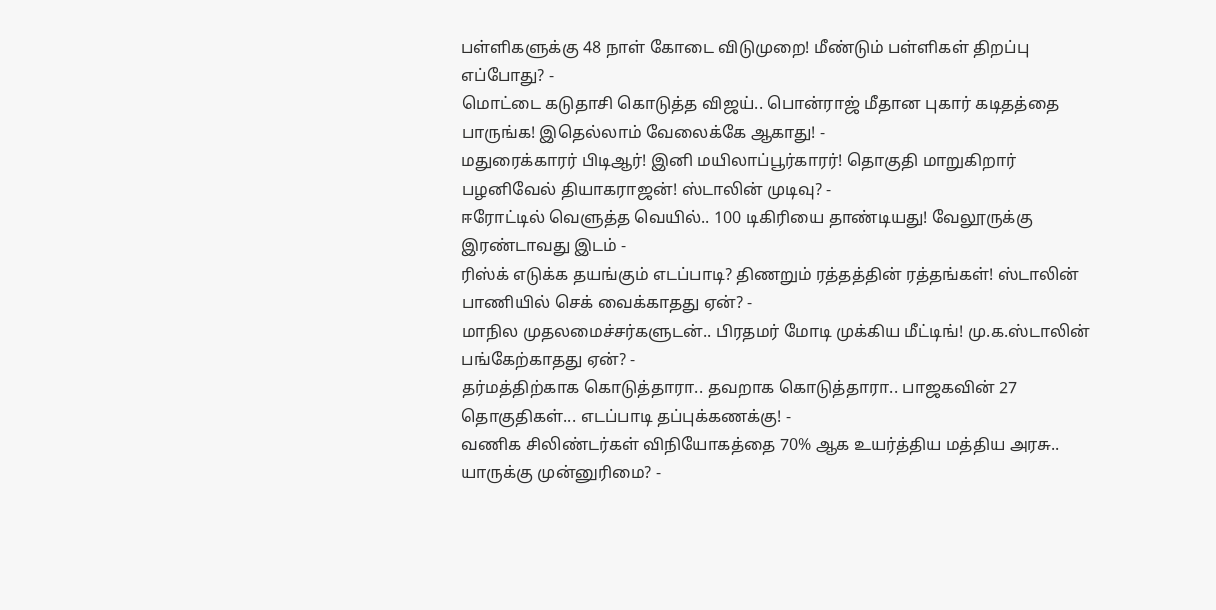பள்ளிகளுக்கு 48 நாள் கோடை விடுமுறை! மீண்டும் பள்ளிகள் திறப்பு எப்போது? -
மொட்டை கடுதாசி கொடுத்த விஜய்.. பொன்ராஜ் மீதான புகார் கடிதத்தை பாருங்க! இதெல்லாம் வேலைக்கே ஆகாது! -
மதுரைக்காரர் பிடிஆர்! இனி மயிலாப்பூர்காரர்! தொகுதி மாறுகிறார் பழனிவேல் தியாகராஜன்! ஸ்டாலின் முடிவு? -
ஈரோட்டில் வெளுத்த வெயில்.. 100 டிகிரியை தாண்டியது! வேலூருக்கு இரண்டாவது இடம் -
ரிஸ்க் எடுக்க தயங்கும் எடப்பாடி? திணறும் ரத்தத்தின் ரத்தங்கள்! ஸ்டாலின் பாணியில் செக் வைக்காதது ஏன்? -
மாநில முதலமைச்சர்களுடன்.. பிரதமர் மோடி முக்கிய மீட்டிங்! மு.க.ஸ்டாலின் பங்கேற்காதது ஏன்? -
தர்மத்திற்காக கொடுத்தாரா.. தவறாக கொடுத்தாரா.. பாஜகவின் 27 தொகுதிகள்... எடப்பாடி தப்புக்கணக்கு! -
வணிக சிலிண்டர்கள் விநியோகத்தை 70% ஆக உயர்த்திய மத்திய அரசு.. யாருக்கு முன்னுரிமை? -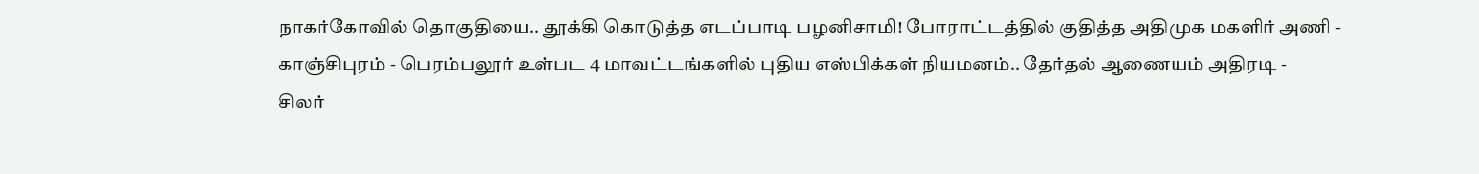நாகர்கோவில் தொகுதியை.. தூக்கி கொடுத்த எடப்பாடி பழனிசாமி! போராட்டத்தில் குதித்த அதிமுக மகளிர் அணி -
காஞ்சிபுரம் - பெரம்பலூர் உள்பட 4 மாவட்டங்களில் புதிய எஸ்பிக்கள் நியமனம்.. தேர்தல் ஆணையம் அதிரடி -
சிலர்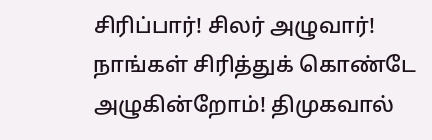சிரிப்பார்! சிலர் அழுவார்! நாங்கள் சிரித்துக் கொண்டே அழுகின்றோம்! திமுகவால்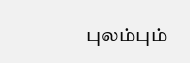புலம்பும்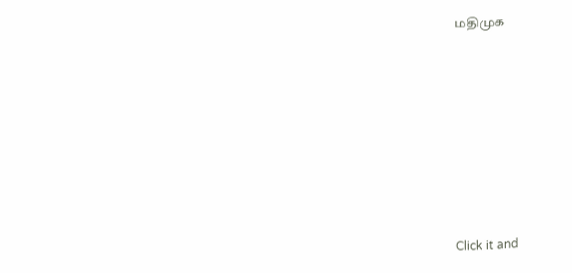மதிமுக












Click it and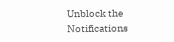Unblock the Notifications